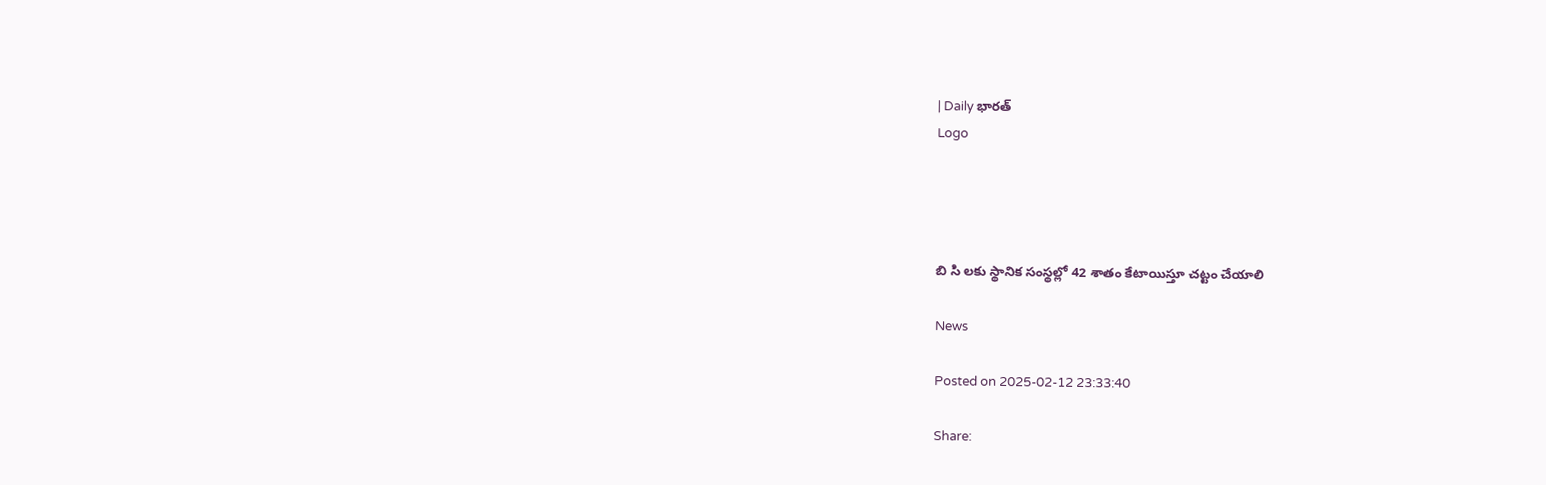| Daily భారత్
Logo




బి సి లకు స్థానిక సంస్థల్లో 42 శాతం కేటాయిస్తూ చట్టం చేయాలి

News

Posted on 2025-02-12 23:33:40

Share: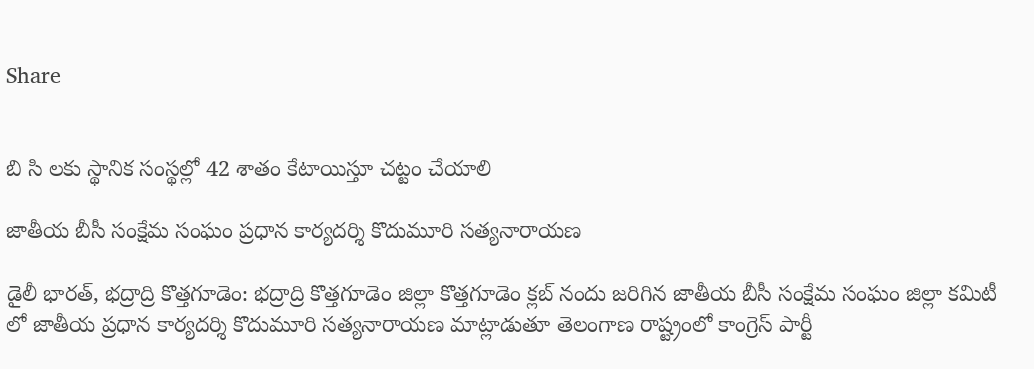Share


బి సి లకు స్థానిక సంస్థల్లో 42 శాతం కేటాయిస్తూ చట్టం చేయాలి

జాతీయ బీసీ సంక్షేమ సంఘం ప్రధాన కార్యదర్శి కొదుమూరి సత్యనారాయణ

డైలీ భారత్, భద్రాద్రి కొత్తగూడెం: భద్రాద్రి కొత్తగూడెం జిల్లా కొత్తగూడెం క్లబ్ నందు జరిగిన జాతీయ బీసీ సంక్షేమ సంఘం జిల్లా కమిటీ లో జాతీయ ప్రధాన కార్యదర్శి కొదుమూరి సత్యనారాయణ మాట్లాడుతూ తెలంగాణ రాష్ట్రంలో కాంగ్రెస్ పార్టీ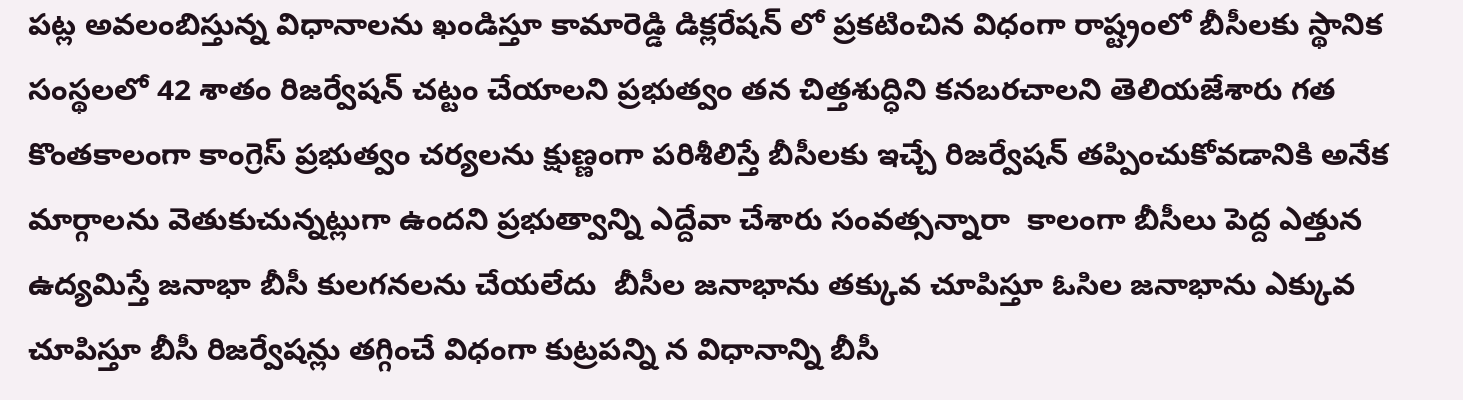పట్ల అవలంబిస్తున్న విధానాలను ఖండిస్తూ కామారెడ్డి డిక్లరేషన్ లో ప్రకటించిన విధంగా రాష్ట్రంలో బీసీలకు స్థానిక సంస్థలలో 42 శాతం రిజర్వేషన్ చట్టం చేయాలని ప్రభుత్వం తన చిత్తశుద్ధిని కనబరచాలని తెలియజేశారు గత కొంతకాలంగా కాంగ్రెస్ ప్రభుత్వం చర్యలను క్షుణ్ణంగా పరిశీలిస్తే బీసీలకు ఇచ్చే రిజర్వేషన్ తప్పించుకోవడానికి అనేక మార్గాలను వెతుకుచున్నట్లుగా ఉందని ప్రభుత్వాన్ని ఎద్దేవా చేశారు సంవత్సన్నారా  కాలంగా బీసీలు పెద్ద ఎత్తున ఉద్యమిస్తే జనాభా బీసీ కులగనలను చేయలేదు  బీసీల జనాభాను తక్కువ చూపిస్తూ ఓసిల జనాభాను ఎక్కువ చూపిస్తూ బీసీ రిజర్వేషన్లు తగ్గించే విధంగా కుట్రపన్ని న విధానాన్ని బీసీ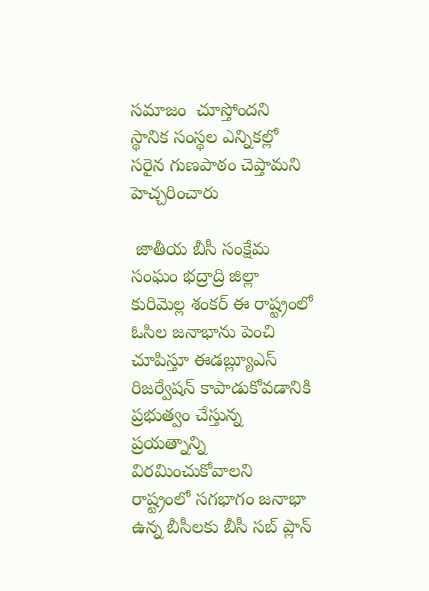సమాజం  చూస్తోందని స్థానిక సంస్థల ఎన్నికల్లో సరైన గుణపాఠం చెప్తామని హెచ్చరించారు

 జాతీయ బీసీ సంక్షేమ సంఘం భద్రాద్రి జిల్లా కురిమెల్ల శంకర్ ఈ రాష్ట్రంలో ఓసిల జనాభాను పెంచి చూపిస్తూ ఈడబ్ల్యూఎస్ రిజర్వేషన్ కాపాడుకోవడానికి ప్రభుత్వం చేస్తున్న ప్రయత్నాన్ని విరమించుకోవాలని రాష్ట్రంలో సగభాగం జనాభా ఉన్న బీసీలకు బీసీ సబ్ ప్లాన్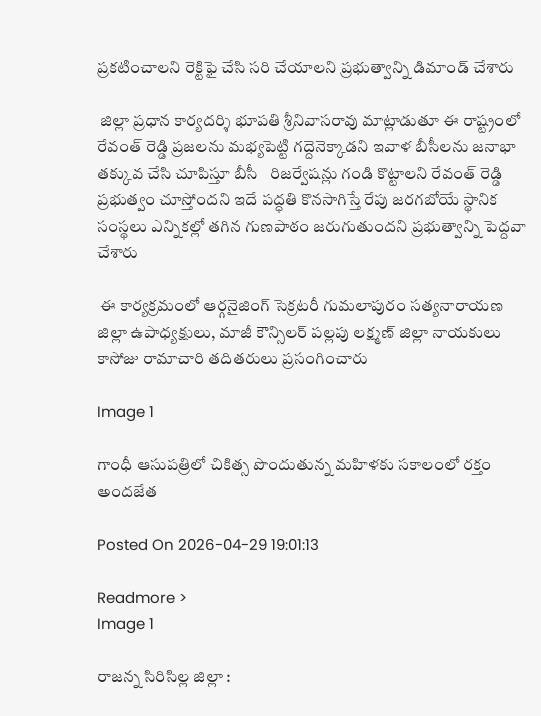ప్రకటించాలని రెక్టిఫై చేసి సరి చేయాలని ప్రభుత్వాన్ని డిమాండ్ చేశారు

 జిల్లా ప్రధాన కార్యదర్శి భూపతి శ్రీనివాసరావు మాట్లాడుతూ ఈ రాష్ట్రంలో రేవంత్ రెడ్డి ప్రజలను మభ్యపెట్టి గద్దెనెక్కాడని ఇవాళ బీసీలను జనాభా తక్కువ చేసి చూపిస్తూ బీసీ   రిజర్వేషన్లు గండి కొట్టాలని రేవంత్ రెడ్డి ప్రభుత్వం చూస్తోందని ఇదే పద్ధతి కొనసాగిస్తే రేపు జరగబోయే స్థానిక సంస్థలు ఎన్నికల్లో తగిన గుణపాఠం జరుగుతుందని ప్రభుత్వాన్ని పెద్దవా చేశారు

 ఈ కార్యక్రమంలో ఆర్గనైజింగ్ సెక్రటరీ గుమలాపురం సత్యనారాయణ  జిల్లా ఉపాధ్యక్షులు, మాజీ కౌన్సిలర్ పల్లపు లక్ష్మణ్ జిల్లా నాయకులు కాసోజు రామాచారి తదితరులు ప్రసంగించారు

Image 1

గాంధీ ఆసుపత్రిలో చికిత్స పొందుతున్న మహిళకు సకాలంలో రక్తం అందజేత

Posted On 2026-04-29 19:01:13

Readmore >
Image 1

రాజన్న సిరిసిల్ల జిల్లా :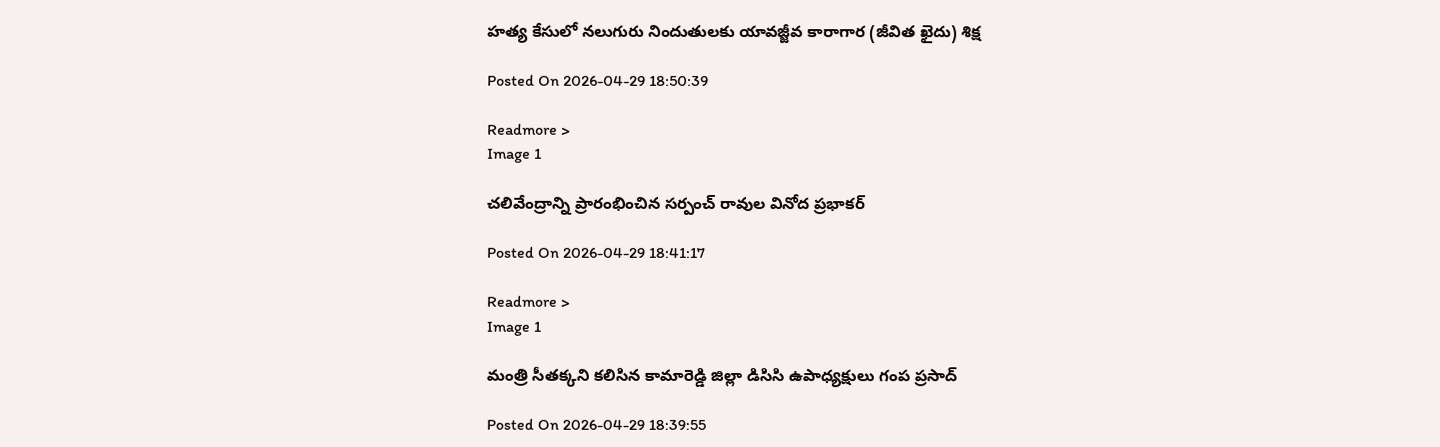హత్య కేసులో నలుగురు నిందుతులకు యావజ్జీవ కారాగార (జీవిత ఖైదు) శిక్ష

Posted On 2026-04-29 18:50:39

Readmore >
Image 1

చలివేంద్రాన్ని ప్రారంభించిన సర్పంచ్ రావుల వినోద ప్రభాకర్

Posted On 2026-04-29 18:41:17

Readmore >
Image 1

మంత్రి సీతక్కని కలిసిన కామారెడ్డి జిల్లా డిసిసి ఉపాధ్యక్షులు గంప ప్రసాద్

Posted On 2026-04-29 18:39:55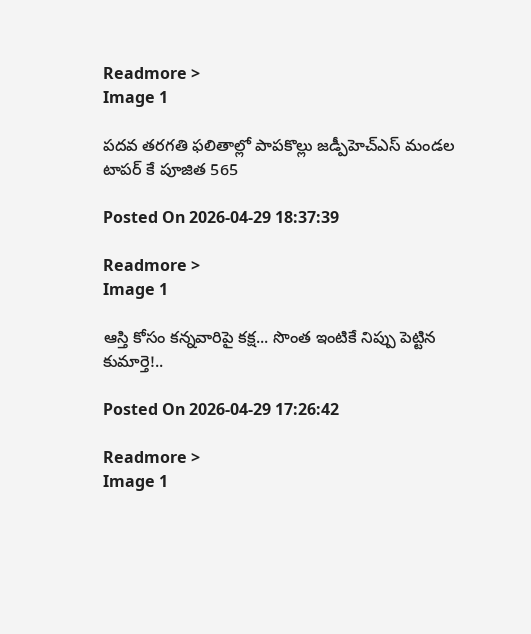Readmore >
Image 1

పదవ తరగతి ఫలితాల్లో పాపకొల్లు జడ్పీహెచ్ఎస్ మండల టాపర్ కే పూజిత 565

Posted On 2026-04-29 18:37:39

Readmore >
Image 1

ఆస్తి కోసం కన్నవారిపై కక్ష... సొంత ఇంటికే నిప్పు పెట్టిన కుమార్తె!..

Posted On 2026-04-29 17:26:42

Readmore >
Image 1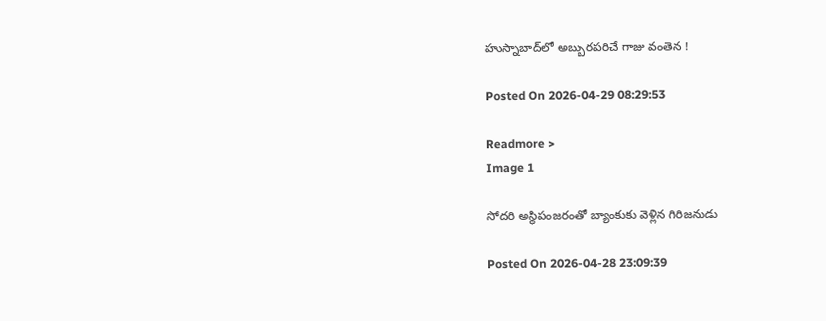హుస్నాబాద్‌లో అబ్బురపరిచే గాజు వంతెన !

Posted On 2026-04-29 08:29:53

Readmore >
Image 1

సోదరి అస్థిపంజరంతో బ్యాంకుకు వెళ్లిన గిరిజనుడు

Posted On 2026-04-28 23:09:39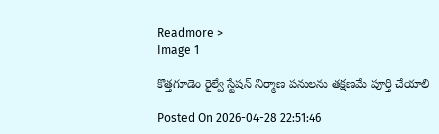Readmore >
Image 1

కొత్తగూడెం రైల్వే స్టేషన్ నిర్మాణ పనులను తక్షణమే పూర్తి చేయాలి

Posted On 2026-04-28 22:51:46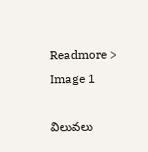Readmore >
Image 1

విలువలు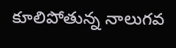కూలిపోతున్న నాలుగవ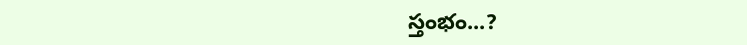స్తంభం...?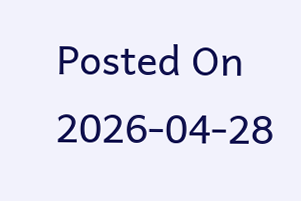Posted On 2026-04-28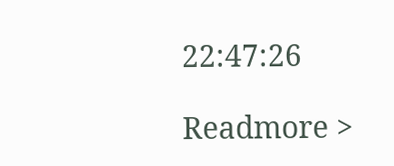22:47:26

Readmore >